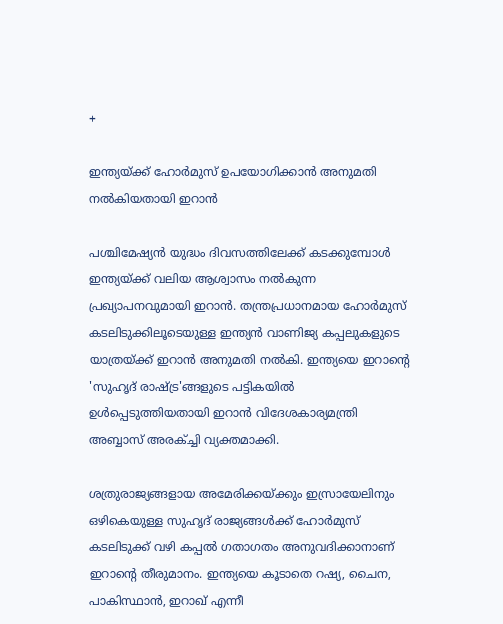+

ഇന്ത്യയ്ക്ക് ഹോര്‍മുസ് ഉപയോഗിക്കാന്‍ അനുമതി നല്‍കിയതായി ഇറാന്‍

പശ്ചിമേഷ്യൻ യുദ്ധം ദിവസത്തിലേക്ക് കടക്കുമ്പോൾ ഇന്ത്യയ്ക്ക് വലിയ ആശ്വാസം നൽകുന്ന പ്രഖ്യാപനവുമായി ഇറാൻ. തന്ത്രപ്രധാനമായ ഹോർമുസ് കടലിടുക്കിലൂടെയുള്ള ഇന്ത്യൻ വാണിജ്യ കപ്പലുകളുടെ യാത്രയ്ക്ക് ഇറാൻ അനുമതി നൽകി. ഇന്ത്യയെ ഇറാൻ്റെ 'സുഹൃദ് രാഷ്ട്ര'ങ്ങളുടെ പട്ടികയിൽ ഉൾപ്പെടുത്തിയതായി ഇറാൻ വിദേശകാര്യമന്ത്രി അബ്ബാസ് അരക്ച്ചി വ്യക്തമാക്കി.

ശത്രുരാജ്യങ്ങളായ അമേരിക്കയ്ക്കും ഇസ്രായേലിനും ഒഴികെയുള്ള സുഹൃദ് രാജ്യങ്ങൾക്ക് ഹോർമുസ് കടലിടുക്ക് വഴി കപ്പൽ ഗതാഗതം അനുവദിക്കാനാണ് ഇറാൻ്റെ തീരുമാനം. ഇന്ത്യയെ കൂടാതെ റഷ്യ, ചൈന, പാകിസ്ഥാൻ, ഇറാഖ് എന്നീ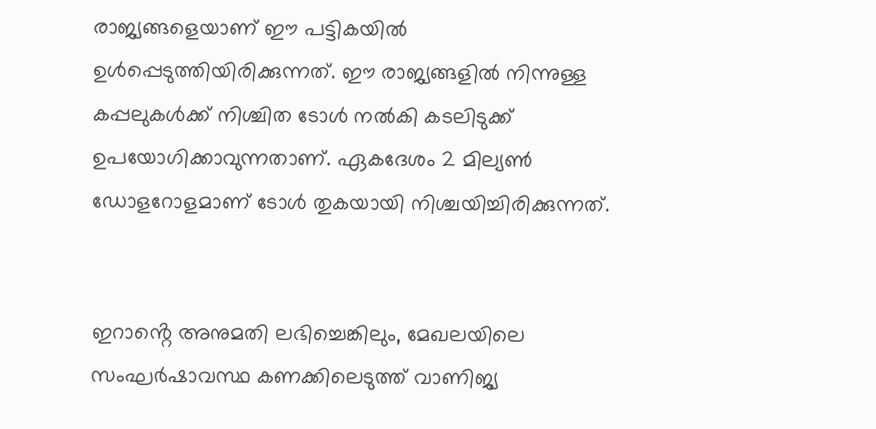രാജ്യങ്ങളെയാണ് ഈ പട്ടികയിൽ ഉൾപ്പെടുത്തിയിരിക്കുന്നത്. ഈ രാജ്യങ്ങളിൽ നിന്നുള്ള കപ്പലുകൾക്ക് നിശ്ചിത ടോൾ നൽകി കടലിടുക്ക് ഉപയോഗിക്കാവുന്നതാണ്. ഏകദേശം 2 മില്യൺ ഡോളറോളമാണ് ടോൾ തുകയായി നിശ്ചയിച്ചിരിക്കുന്നത്.


ഇറാൻ്റെ അനുമതി ലഭിച്ചെങ്കിലും, മേഖലയിലെ സംഘർഷാവസ്ഥ കണക്കിലെടുത്ത് വാണിജ്യ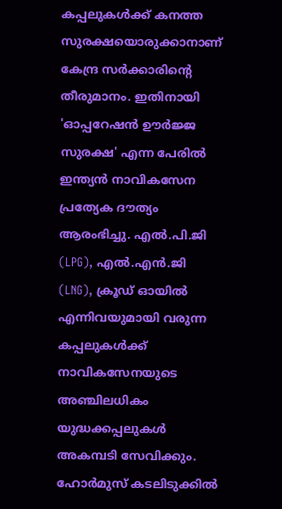കപ്പലുകൾക്ക് കനത്ത സുരക്ഷയൊരുക്കാനാണ് കേന്ദ്ര സർക്കാരിൻ്റെ തീരുമാനം. ഇതിനായി 'ഓപ്പറേഷൻ ഊർജ്ജ സുരക്ഷ' എന്ന പേരിൽ ഇന്ത്യൻ നാവികസേന പ്രത്യേക ദൗത്യം ആരംഭിച്ചു. എൽ.പി.ജി (LPG), എൽ.എൻ.ജി (LNG), ക്രൂഡ് ഓയിൽ എന്നിവയുമായി വരുന്ന കപ്പലുകൾക്ക് നാവികസേനയുടെ അഞ്ചിലധികം യുദ്ധക്കപ്പലുകൾ അകമ്പടി സേവിക്കും. ഹോർമുസ് കടലിടുക്കിൽ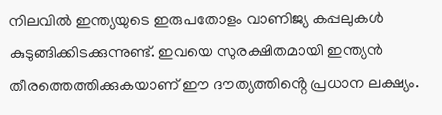നിലവിൽ ഇന്ത്യയുടെ ഇരുപതോളം വാണിജ്യ കപ്പലുകൾ കുടുങ്ങിക്കിടക്കുന്നുണ്ട്. ഇവയെ സുരക്ഷിതമായി ഇന്ത്യൻ തീരത്തെത്തിക്കുകയാണ് ഈ ദൗത്യത്തിൻ്റെ പ്രധാന ലക്ഷ്യം.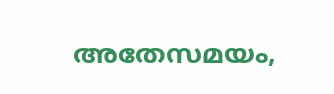അതേസമയം,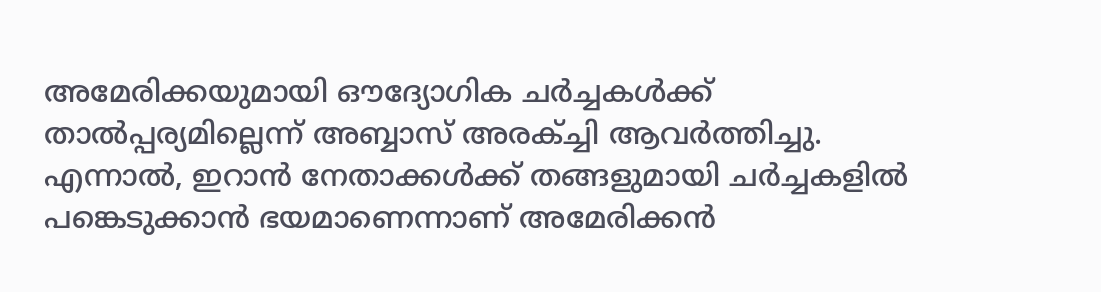അമേരിക്കയുമായി ഔദ്യോഗിക ചർച്ചകൾക്ക് താൽപ്പര്യമില്ലെന്ന് അബ്ബാസ് അരക്ച്ചി ആവർത്തിച്ചു. എന്നാൽ, ഇറാൻ നേതാക്കൾക്ക് തങ്ങളുമായി ചർച്ചകളിൽ പങ്കെടുക്കാൻ ഭയമാണെന്നാണ് അമേരിക്കൻ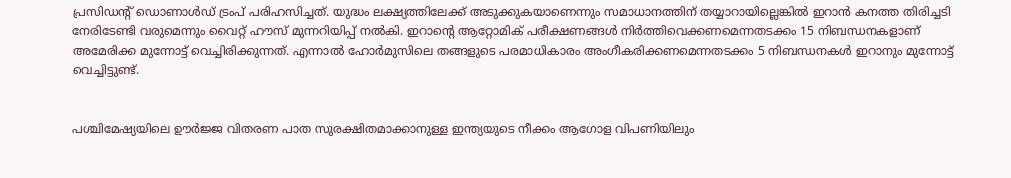പ്രസിഡൻ്റ് ഡൊണാൾഡ് ട്രംപ് പരിഹസിച്ചത്. യുദ്ധം ലക്ഷ്യത്തിലേക്ക് അടുക്കുകയാണെന്നും സമാധാനത്തിന് തയ്യാറായില്ലെങ്കിൽ ഇറാൻ കനത്ത തിരിച്ചടി നേരിടേണ്ടി വരുമെന്നും വൈറ്റ് ഹൗസ് മുന്നറിയിപ്പ് നൽകി. ഇറാൻ്റെ ആറ്റോമിക് പരീക്ഷണങ്ങൾ നിർത്തിവെക്കണമെന്നതടക്കം 15 നിബന്ധനകളാണ് അമേരിക്ക മുന്നോട്ട് വെച്ചിരിക്കുന്നത്. എന്നാൽ ഹോർമുസിലെ തങ്ങളുടെ പരമാധികാരം അംഗീകരിക്കണമെന്നതടക്കം 5 നിബന്ധനകൾ ഇറാനും മുന്നോട്ട് വെച്ചിട്ടുണ്ട്.


പശ്ചിമേഷ്യയിലെ ഊർജ്ജ വിതരണ പാത സുരക്ഷിതമാക്കാനുള്ള ഇന്ത്യയുടെ നീക്കം ആഗോള വിപണിയിലും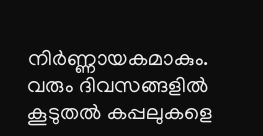നിർണ്ണായകമാകും. വരും ദിവസങ്ങളിൽ കൂടുതൽ കപ്പലുകളെ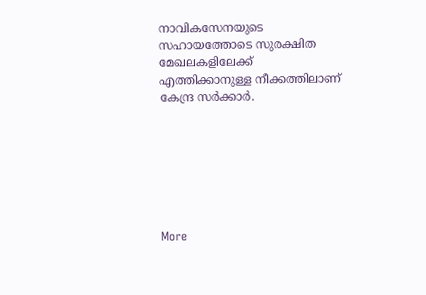നാവികസേനയുടെ സഹായത്തോടെ സുരക്ഷിത മേഖലകളിലേക്ക് എത്തിക്കാനുള്ള നീക്കത്തിലാണ് കേന്ദ്ര സർക്കാർ.







More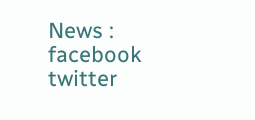News :
facebook twitter